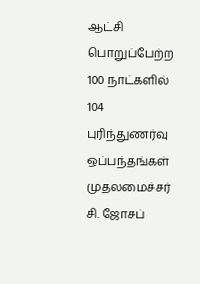ஆட்சி பொறுப்பேற்ற 100 நாட்களில் 104 புரிந்துணர்வு ஒப்பந்தங்கள்
முதலமைச்சர் சி. ஜோசப்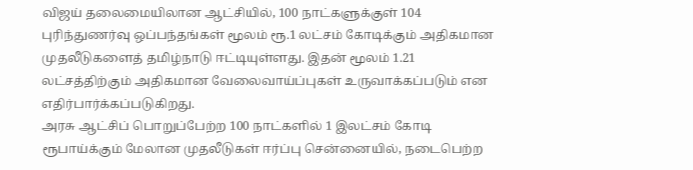விஜய் தலைமையிலான ஆட்சியில், 100 நாட்களுக்குள் 104 புரிந்துணர்வு ஒப்பந்தங்கள் மூலம் ரூ.1 லட்சம் கோடிக்கும் அதிகமான முதலீடுகளைத் தமிழ்நாடு ஈட்டியுள்ளது. இதன் மூலம் 1.21 லட்சத்திற்கும் அதிகமான வேலைவாய்ப்புகள் உருவாக்கப்படும் என எதிர்பார்க்கப்படுகிறது.
அரசு ஆட்சிப் பொறுப்பேற்ற 100 நாட்களில் 1 இலட்சம் கோடி ரூபாய்க்கும் மேலான முதலீடுகள் ஈர்ப்பு சென்னையில், நடைபெற்ற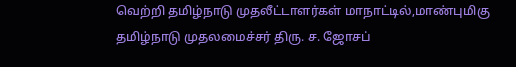வெற்றி தமிழ்நாடு முதலீட்டாளர்கள் மாநாட்டில்,மாண்புமிகு தமிழ்நாடு முதலமைச்சர் திரு. ச. ஜோசப்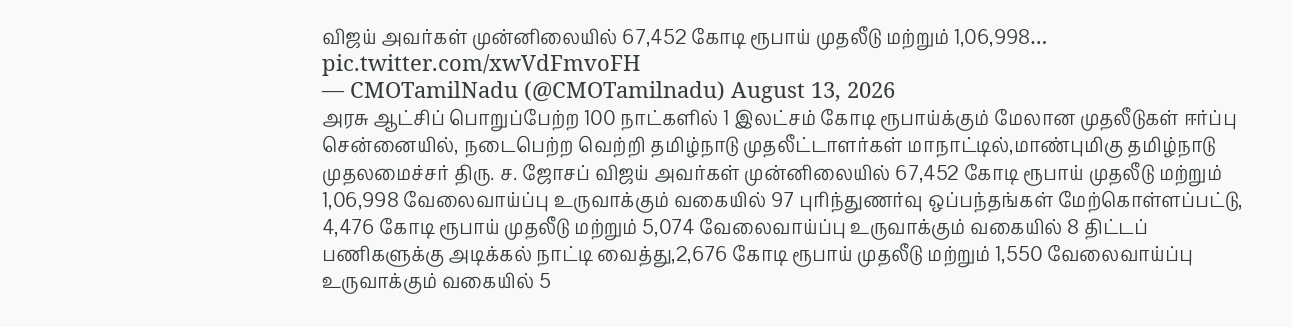விஜய் அவர்கள் முன்னிலையில் 67,452 கோடி ரூபாய் முதலீடு மற்றும் 1,06,998… pic.twitter.com/xwVdFmvoFH
— CMOTamilNadu (@CMOTamilnadu) August 13, 2026
அரசு ஆட்சிப் பொறுப்பேற்ற 100 நாட்களில் 1 இலட்சம் கோடி ரூபாய்க்கும் மேலான முதலீடுகள் ஈர்ப்பு சென்னையில், நடைபெற்ற வெற்றி தமிழ்நாடு முதலீட்டாளர்கள் மாநாட்டில்,மாண்புமிகு தமிழ்நாடு முதலமைச்சர் திரு. ச. ஜோசப் விஜய் அவர்கள் முன்னிலையில் 67,452 கோடி ரூபாய் முதலீடு மற்றும் 1,06,998 வேலைவாய்ப்பு உருவாக்கும் வகையில் 97 புரிந்துணர்வு ஒப்பந்தங்கள் மேற்கொள்ளப்பட்டு, 4,476 கோடி ரூபாய் முதலீடு மற்றும் 5,074 வேலைவாய்ப்பு உருவாக்கும் வகையில் 8 திட்டப் பணிகளுக்கு அடிக்கல் நாட்டி வைத்து,2,676 கோடி ரூபாய் முதலீடு மற்றும் 1,550 வேலைவாய்ப்பு உருவாக்கும் வகையில் 5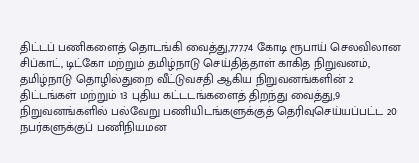திட்டப் பணிகளைத் தொடங்கி வைத்து,777.74 கோடி ரூபாய் செலவிலான சிப்காட், டிட்கோ மற்றும் தமிழ்நாடு செய்தித்தாள் காகித நிறுவனம், தமிழ்நாடு தொழில்துறை வீட்டுவசதி ஆகிய நிறுவனங்களின் 2 திட்டங்கள் மற்றும் 13 புதிய கட்டடங்களைத் திறந்து வைத்து,9 நிறுவனங்களில் பல்வேறு பணியிடங்களுக்குத் தெரிவுசெய்யப்பட்ட 20 நபர்களுக்குப் பணிநியமன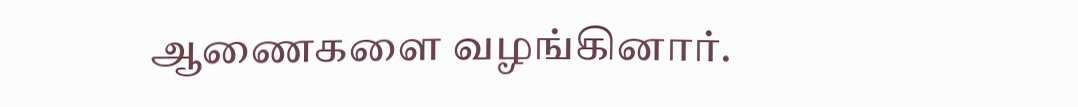ஆணைகளை வழங்கினார்.